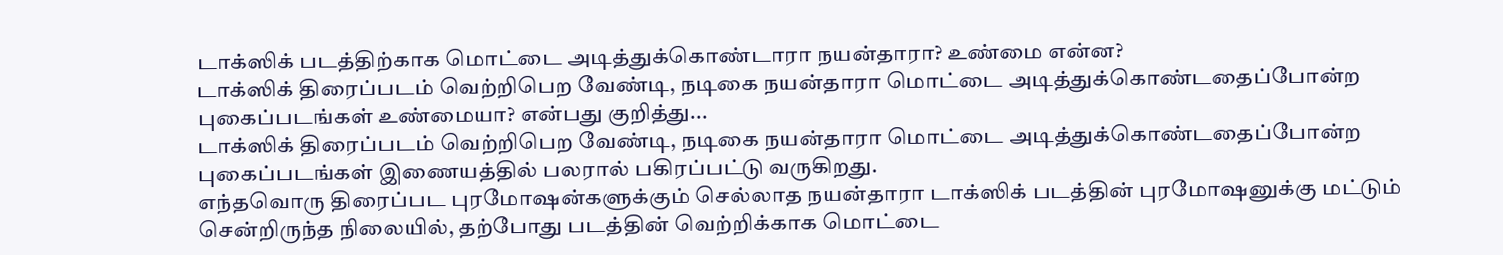டாக்ஸிக் படத்திற்காக மொட்டை அடித்துக்கொண்டாரா நயன்தாரா? உண்மை என்ன?
டாக்ஸிக் திரைப்படம் வெற்றிபெற வேண்டி, நடிகை நயன்தாரா மொட்டை அடித்துக்கொண்டதைப்போன்ற புகைப்படங்கள் உண்மையா? என்பது குறித்து...
டாக்ஸிக் திரைப்படம் வெற்றிபெற வேண்டி, நடிகை நயன்தாரா மொட்டை அடித்துக்கொண்டதைப்போன்ற புகைப்படங்கள் இணையத்தில் பலரால் பகிரப்பட்டு வருகிறது.
எந்தவொரு திரைப்பட புரமோஷன்களுக்கும் செல்லாத நயன்தாரா டாக்ஸிக் படத்தின் புரமோஷனுக்கு மட்டும் சென்றிருந்த நிலையில், தற்போது படத்தின் வெற்றிக்காக மொட்டை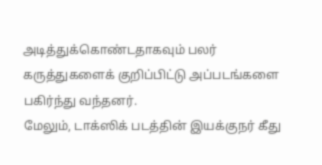அடித்துக்கொண்டதாகவும் பலர் கருத்துகளைக் குறிப்பிட்டு அப்படங்களை பகிர்ந்து வந்தனர்.
மேலும், டாக்ஸிக் படத்தின் இயக்குநர் கீது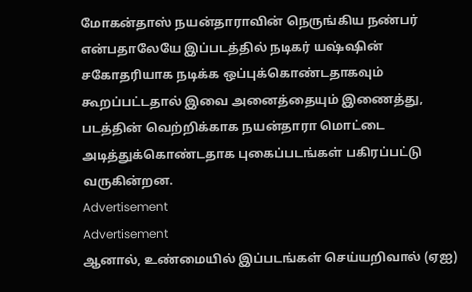மோகன்தாஸ் நயன்தாராவின் நெருங்கிய நண்பர் என்பதாலேயே இப்படத்தில் நடிகர் யஷ்ஷின் சகோதரியாக நடிக்க ஒப்புக்கொண்டதாகவும் கூறப்பட்டதால் இவை அனைத்தையும் இணைத்து, படத்தின் வெற்றிக்காக நயன்தாரா மொட்டை அடித்துக்கொண்டதாக புகைப்படங்கள் பகிரப்பட்டு வருகின்றன.
Advertisement
Advertisement
ஆனால், உண்மையில் இப்படங்கள் செய்யறிவால் (ஏஐ)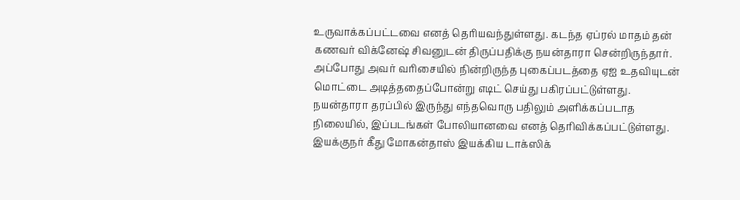உருவாக்கப்பட்டவை எனத் தெரியவந்துள்ளது. கடந்த ஏப்ரல் மாதம் தன் கணவர் விக்னேஷ் சிவனுடன் திருப்பதிக்கு நயன்தாரா சென்றிருந்தார்.
அப்போது அவர் வரிசையில் நின்றிருந்த புகைப்படத்தை ஏஐ உதவியுடன் மொட்டை அடித்ததைப்போன்று எடிட் செய்து பகிரப்பட்டுள்ளது.
நயன்தாரா தரப்பில் இருந்து எந்தவொரு பதிலும் அளிக்கப்படாத நிலையில், இப்படங்கள் போலியானவை எனத் தெரிவிக்கப்பட்டுள்ளது.
இயக்குநர் கீது மோகன்தாஸ் இயக்கிய டாக்ஸிக்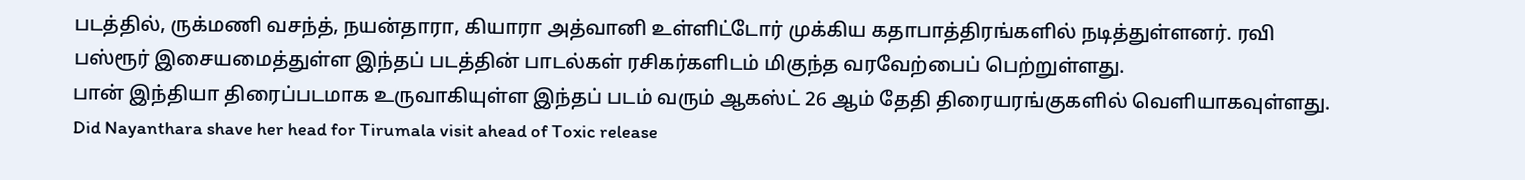படத்தில், ருக்மணி வசந்த், நயன்தாரா, கியாரா அத்வானி உள்ளிட்டோர் முக்கிய கதாபாத்திரங்களில் நடித்துள்ளனர். ரவி பஸ்ரூர் இசையமைத்துள்ள இந்தப் படத்தின் பாடல்கள் ரசிகர்களிடம் மிகுந்த வரவேற்பைப் பெற்றுள்ளது.
பான் இந்தியா திரைப்படமாக உருவாகியுள்ள இந்தப் படம் வரும் ஆகஸ்ட் 26 ஆம் தேதி திரையரங்குகளில் வெளியாகவுள்ளது.
Did Nayanthara shave her head for Tirumala visit ahead of Toxic release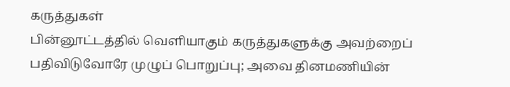கருத்துகள்
பின்னூட்டத்தில் வெளியாகும் கருத்துகளுக்கு அவற்றைப் பதிவிடுவோரே முழுப் பொறுப்பு; அவை தினமணியின்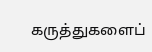கருத்துகளைப்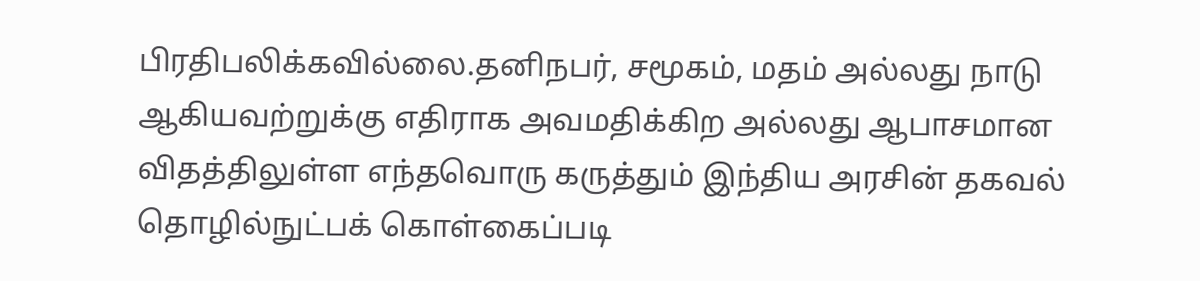பிரதிபலிக்கவில்லை.தனிநபர், சமூகம், மதம் அல்லது நாடு ஆகியவற்றுக்கு எதிராக அவமதிக்கிற அல்லது ஆபாசமான விதத்திலுள்ள எந்தவொரு கருத்தும் இந்திய அரசின் தகவல் தொழில்நுட்பக் கொள்கைப்படி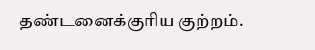தண்டனைக்குரிய குற்றம்.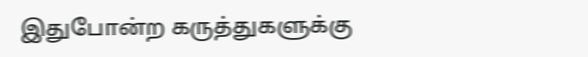இதுபோன்ற கருத்துகளுக்கு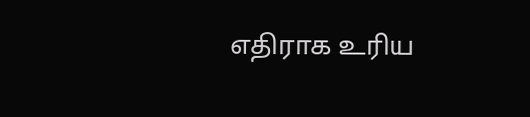எதிராக உரிய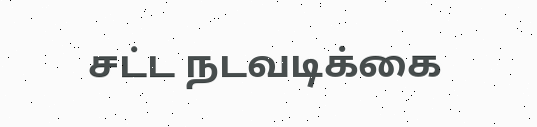சட்ட நடவடிக்கை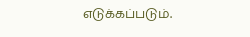எடுக்கப்படும்.